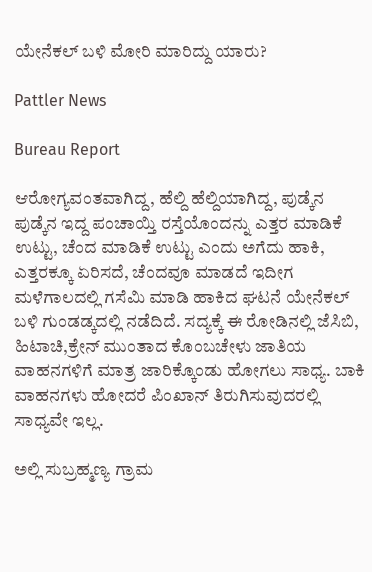ಯೇನೆಕಲ್ ಬಳಿ ಮೋರಿ ಮಾರಿದ್ದು ಯಾರು?

Pattler News

Bureau Report

ಆರೋಗ್ಯವಂತವಾಗಿದ್ದ, ಹೆಲ್ದಿ ಹೆಲ್ದಿಯಾಗಿದ್ದ, ಪುಡ್ಕೆನ ಪುಡ್ಕೆನ ಇದ್ದ ಪಂಚಾಯ್ತಿ ರಸ್ತೆಯೊಂದನ್ನು ಎತ್ತರ ಮಾಡಿಕೆ ಉಟ್ಟು, ಚೆಂದ ಮಾಡಿಕೆ ಉಟ್ಟು ಎಂದು ಅಗೆದು ಹಾಕಿ, ಎತ್ತರಕ್ಕೂ ಏರಿಸದೆ, ಚೆಂದವೂ ಮಾಡದೆ ಇದೀಗ ಮಳೆಗಾಲದಲ್ಲಿ ಗಸೆಮಿ ಮಾಡಿ ಹಾಕಿದ ಘಟನೆ ಯೇನೆಕಲ್ ಬಳಿ ಗುಂಡಡ್ಕದಲ್ಲಿ ನಡೆದಿದೆ. ಸದ್ಯಕ್ಕೆ ಈ ರೋಡಿನಲ್ಲಿ ಜೆಸಿಬಿ, ಹಿಟಾಚಿ,ಕ್ರೇನ್ ಮುಂತಾದ ಕೊಂಬಚೇಳು ಜಾತಿಯ ವಾಹನಗಳಿಗೆ ಮಾತ್ರ ಜಾರಿಕ್ಕೊಂಡು ಹೋಗಲು ಸಾಧ್ಯ. ಬಾಕಿ ವಾಹನಗಳು ಹೋದರೆ ಪಿಂಖಾನ್ ತಿರುಗಿಸುವುದರಲ್ಲಿ ಸಾಧ್ಯವೇ ಇಲ್ಲ.

ಅಲ್ಲಿ ಸುಬ್ರಹ್ಮಣ್ಯ ಗ್ರಾಮ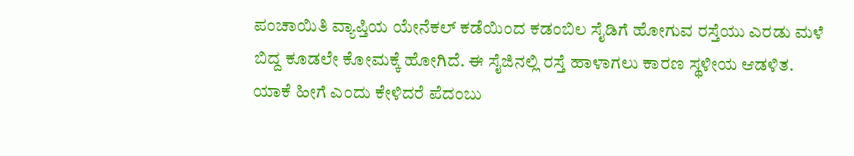ಪಂಚಾಯಿತಿ ವ್ಯಾಪ್ತಿಯ ಯೇನೆಕಲ್ ಕಡೆಯಿಂದ ಕಡಂಬಿಲ ಸೈಡಿಗೆ ಹೋಗುವ ರಸ್ತೆಯು ಎರಡು ಮಳೆ ಬಿದ್ದ ಕೂಡಲೇ ಕೋಮಕ್ಕೆ ಹೋಗಿದೆ. ಈ ಸೈಜಿನಲ್ಲಿ ರಸ್ತೆ ಹಾಳಾಗಲು ಕಾರಣ ಸ್ಥಳೀಯ ಆಡಳಿತ. ಯಾಕೆ ಹೀಗೆ ಎಂದು ಕೇಳಿದರೆ ಪೆದಂಬು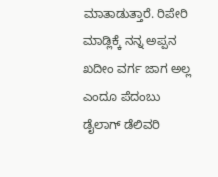ಮಾತಾಡುತ್ತಾರೆ. ರಿಪೇರಿ ಮಾಡ್ಲಿಕ್ಕೆ ನನ್ನ ಅಪ್ಪನ ಖದೀಂ ವರ್ಗ ಜಾಗ ಅಲ್ಲ ಎಂದೂ ಪೆದಂಬು ಡೈಲಾಗ್ ಡೆಲಿವರಿ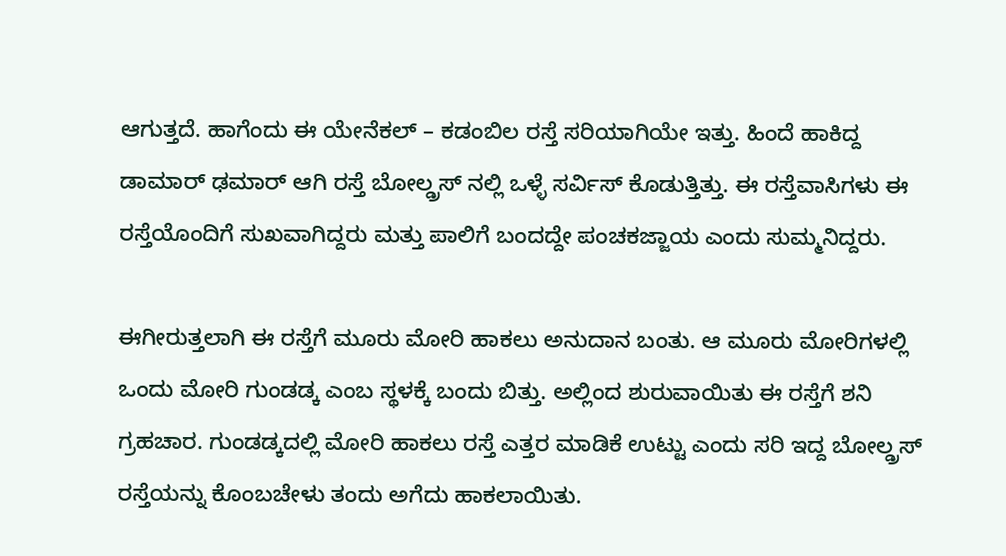ಆಗುತ್ತದೆ. ಹಾಗೆಂದು ಈ ಯೇನೆಕಲ್ – ಕಡಂಬಿಲ ರಸ್ತೆ ಸರಿಯಾಗಿಯೇ ಇತ್ತು. ಹಿಂದೆ ಹಾಕಿದ್ದ ಡಾಮಾರ್ ಢಮಾರ್ ಆಗಿ ರಸ್ತೆ ಬೋಲ್ಡ್ರಸ್ ನಲ್ಲಿ ಒಳ್ಳೆ ಸರ್ವಿಸ್ ಕೊಡುತ್ತಿತ್ತು. ಈ ರಸ್ತೆವಾಸಿಗಳು ಈ ರಸ್ತೆಯೊಂದಿಗೆ ಸುಖವಾಗಿದ್ದರು ಮತ್ತು ಪಾಲಿಗೆ ಬಂದದ್ದೇ ಪಂಚಕಜ್ಜಾಯ ಎಂದು ಸುಮ್ಮನಿದ್ದರು.

ಈಗೀರುತ್ತಲಾಗಿ ಈ ರಸ್ತೆಗೆ ಮೂರು ಮೋರಿ ಹಾಕಲು ಅನುದಾನ ಬಂತು. ಆ ಮೂರು ಮೋರಿಗಳಲ್ಲಿ ಒಂದು ಮೋರಿ ಗುಂಡಡ್ಕ ಎಂಬ ಸ್ಥಳಕ್ಕೆ ಬಂದು ಬಿತ್ತು. ಅಲ್ಲಿಂದ ಶುರುವಾಯಿತು ಈ ರಸ್ತೆಗೆ ಶನಿ ಗ್ರಹಚಾರ. ಗುಂಡಡ್ಕದಲ್ಲಿ ಮೋರಿ ಹಾಕಲು ರಸ್ತೆ ಎತ್ತರ ಮಾಡಿಕೆ ಉಟ್ಟು ಎಂದು ಸರಿ ಇದ್ದ ಬೋಲ್ಡ್ರಸ್ ರಸ್ತೆಯನ್ನು ಕೊಂಬಚೇಳು ತಂದು ಅಗೆದು ಹಾಕಲಾಯಿತು.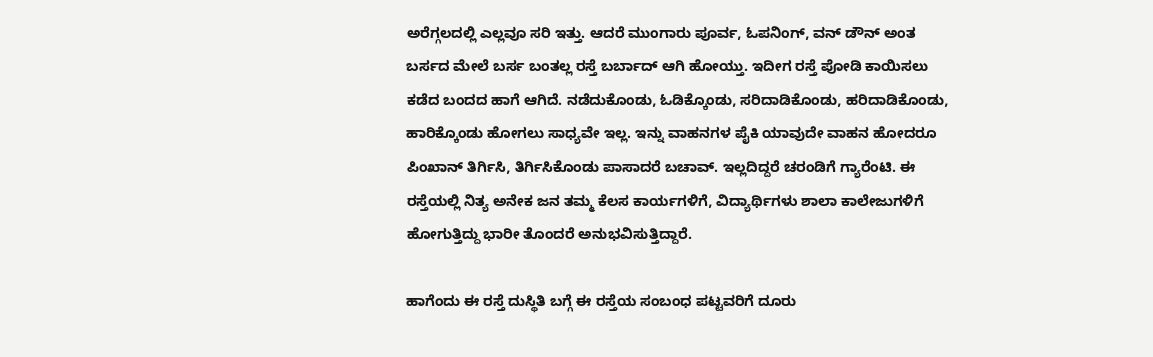ಅರೆಗ್ಗಲದಲ್ಲಿ ಎಲ್ಲವೂ ಸರಿ ಇತ್ತು. ಆದರೆ ಮುಂಗಾರು ಪೂರ್ವ, ಓಪನಿಂಗ್, ವನ್ ಡೌನ್ ಅಂತ ಬರ್ಸದ ಮೇಲೆ ಬರ್ಸ ಬಂತಲ್ಲ ರಸ್ತೆ ಬರ್ಬಾದ್ ಆಗಿ ಹೋಯ್ತು. ಇದೀಗ ರಸ್ತೆ ಪೋಡಿ ಕಾಯಿಸಲು ಕಡೆದ ಬಂದದ ಹಾಗೆ ಆಗಿದೆ. ನಡೆದುಕೊಂಡು, ಓಡಿಕ್ಕೊಂಡು, ಸರಿದಾಡಿಕೊಂಡು, ಹರಿದಾಡಿಕೊಂಡು, ಹಾರಿಕ್ಕೊಂಡು ಹೋಗಲು ಸಾಧ್ಯವೇ ಇಲ್ಲ. ಇನ್ನು ವಾಹನಗಳ ಪೈಕಿ ಯಾವುದೇ ವಾಹನ ಹೋದರೂ ಪಿಂಖಾನ್ ತಿರ್ಗಿಸಿ, ತಿರ್ಗಿಸಿಕೊಂಡು ಪಾಸಾದರೆ ಬಚಾವ್. ಇಲ್ಲದಿದ್ದರೆ ಚರಂಡಿಗೆ ಗ್ಯಾರೆಂಟಿ. ಈ ರಸ್ತೆಯಲ್ಲಿ ನಿತ್ಯ ಅನೇಕ ಜನ ತಮ್ಮ ಕೆಲಸ ಕಾರ್ಯಗಳಿಗೆ, ವಿದ್ಯಾರ್ಥಿಗಳು ಶಾಲಾ ಕಾಲೇಜುಗಳಿಗೆ ಹೋಗುತ್ತಿದ್ದು ಭಾರೀ ತೊಂದರೆ ಅನುಭವಿಸುತ್ತಿದ್ದಾರೆ.

ಹಾಗೆಂದು ಈ ರಸ್ತೆ ದುಸ್ಥಿತಿ ಬಗ್ಗೆ ಈ ರಸ್ತೆಯ ಸಂಬಂಧ ಪಟ್ಟವರಿಗೆ ದೂರು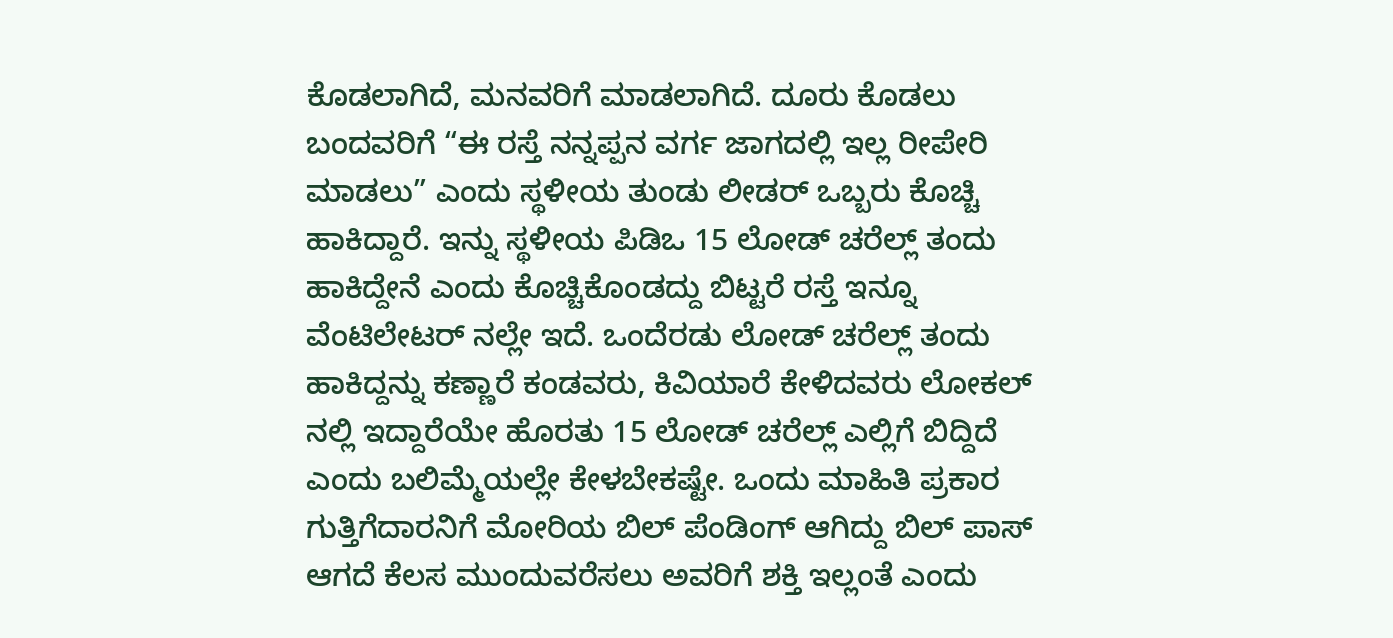ಕೊಡಲಾಗಿದೆ, ಮನವರಿಗೆ ಮಾಡಲಾಗಿದೆ. ದೂರು ಕೊಡಲು ಬಂದವರಿಗೆ “ಈ ರಸ್ತೆ ನನ್ನಪ್ಪನ ವರ್ಗ ಜಾಗದಲ್ಲಿ ಇಲ್ಲ ರೀಪೇರಿ ಮಾಡಲು” ಎಂದು ಸ್ಥಳೀಯ ತುಂಡು ಲೀಡರ್ ಒಬ್ಬರು ಕೊಚ್ಚಿ ಹಾಕಿದ್ದಾರೆ. ಇನ್ನು ಸ್ಥಳೀಯ ಪಿಡಿಒ 15 ಲೋಡ್ ಚರೆಲ್ಲ್ ತಂದು ಹಾಕಿದ್ದೇನೆ ಎಂದು ಕೊಚ್ಚಿಕೊಂಡದ್ದು ಬಿಟ್ಟರೆ ರಸ್ತೆ ಇನ್ನೂ ವೆಂಟಿಲೇಟರ್ ನಲ್ಲೇ ಇದೆ. ಒಂದೆರಡು ಲೋಡ್ ಚರೆಲ್ಲ್ ತಂದು ಹಾಕಿದ್ದನ್ನು ಕಣ್ಣಾರೆ ಕಂಡವರು, ಕಿವಿಯಾರೆ ಕೇಳಿದವರು ಲೋಕಲ್ ನಲ್ಲಿ ಇದ್ದಾರೆಯೇ ಹೊರತು 15 ಲೋಡ್ ಚರೆಲ್ಲ್ ಎಲ್ಲಿಗೆ ಬಿದ್ದಿದೆ ಎಂದು ಬಲಿಮ್ಮೆಯಲ್ಲೇ ಕೇಳಬೇಕಷ್ಟೇ. ಒಂದು ಮಾಹಿತಿ ಪ್ರಕಾರ ಗುತ್ತಿಗೆದಾರನಿಗೆ ಮೋರಿಯ ಬಿಲ್ ಪೆಂಡಿಂಗ್ ಆಗಿದ್ದು ಬಿಲ್ ಪಾಸ್ ಆಗದೆ ಕೆಲಸ ಮುಂದುವರೆಸಲು ಅವರಿಗೆ ಶಕ್ತಿ ಇಲ್ಲಂತೆ ಎಂದು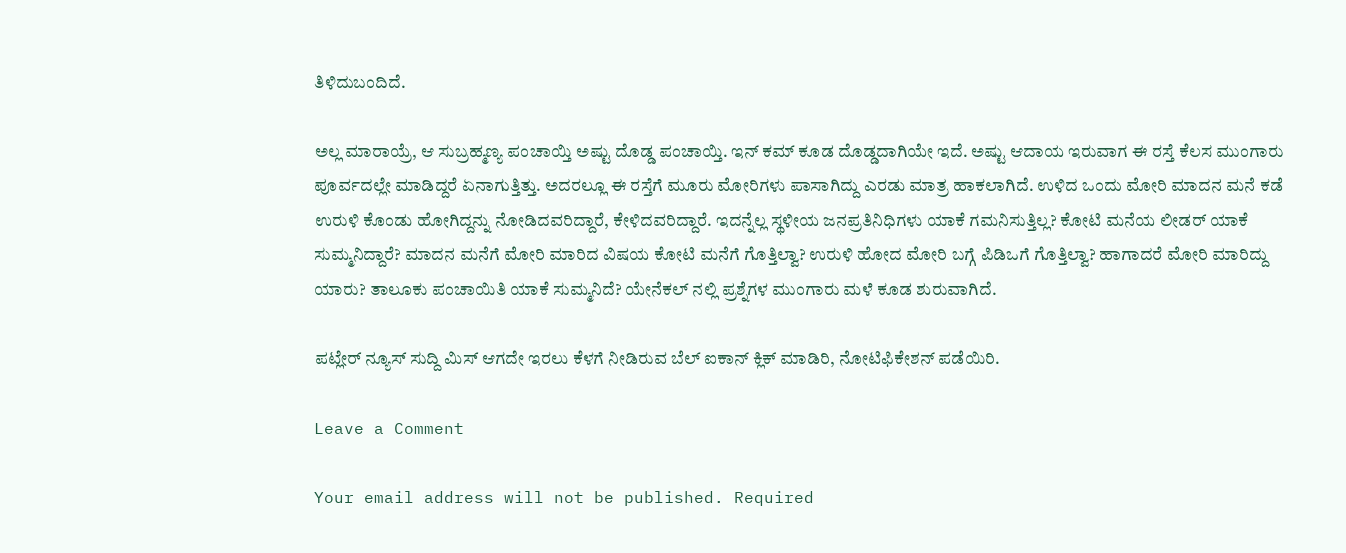ತಿಳಿದುಬಂದಿದೆ.

ಅಲ್ಲ ಮಾರಾಯ್ರೆ, ಆ ಸುಬ್ರಹ್ಮಣ್ಯ ಪಂಚಾಯ್ತಿ ಅಷ್ಟು ದೊಡ್ಡ ಪಂಚಾಯ್ತಿ. ಇನ್ ಕಮ್ ಕೂಡ ದೊಡ್ಡದಾಗಿಯೇ ಇದೆ. ಅಷ್ಟು ಆದಾಯ ಇರುವಾಗ ಈ ರಸ್ತೆ ಕೆಲಸ ಮುಂಗಾರು ಪೂರ್ವದಲ್ಲೇ ಮಾಡಿದ್ದರೆ ಏನಾಗುತ್ತಿತ್ತು. ಅದರಲ್ಲೂ ಈ ರಸ್ತೆಗೆ ಮೂರು ಮೋರಿಗಳು ಪಾಸಾಗಿದ್ದು ಎರಡು ಮಾತ್ರ ಹಾಕಲಾಗಿದೆ. ಉಳಿದ ಒಂದು ಮೋರಿ ಮಾದನ ಮನೆ ಕಡೆ ಉರುಳಿ ಕೊಂಡು ಹೋಗಿದ್ದನ್ನು ನೋಡಿದವರಿದ್ದಾರೆ, ಕೇಳಿದವರಿದ್ದಾರೆ. ಇದನ್ನೆಲ್ಲ ಸ್ಥಳೀಯ ಜನಪ್ರತಿನಿಧಿಗಳು ಯಾಕೆ ಗಮನಿಸುತ್ತಿಲ್ಲ? ಕೋಟಿ ಮನೆಯ ಲೀಡರ್ ಯಾಕೆ ಸುಮ್ಮನಿದ್ದಾರೆ? ಮಾದನ ಮನೆಗೆ ಮೋರಿ ಮಾರಿದ ವಿಷಯ ಕೋಟಿ ಮನೆಗೆ ಗೊತ್ತಿಲ್ವಾ? ಉರುಳಿ ಹೋದ ಮೋರಿ ಬಗ್ಗೆ ಪಿಡಿಒಗೆ ಗೊತ್ತಿಲ್ವಾ? ಹಾಗಾದರೆ ಮೋರಿ ಮಾರಿದ್ದು ಯಾರು? ತಾಲೂಕು ಪಂಚಾಯಿತಿ ಯಾಕೆ ಸುಮ್ಮನಿದೆ? ಯೇನೆಕಲ್ ನಲ್ಲಿ ಪ್ರಶ್ನೆಗಳ ಮುಂಗಾರು ಮಳೆ ಕೂಡ ಶುರುವಾಗಿದೆ.

ಪಟ್ಲೇರ್ ನ್ಯೂಸ್ ಸುದ್ದಿ ಮಿಸ್ ಆಗದೇ ಇರಲು ಕೆಳಗೆ ನೀಡಿರುವ ಬೆಲ್ ಐಕಾನ್ ಕ್ಲಿಕ್ ಮಾಡಿರಿ, ನೋಟಿಫಿಕೇಶನ್ ಪಡೆಯಿರಿ.

Leave a Comment

Your email address will not be published. Required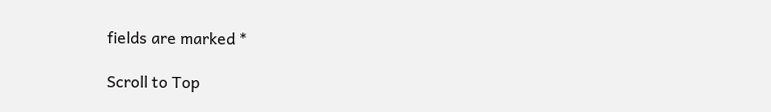fields are marked *

Scroll to Top